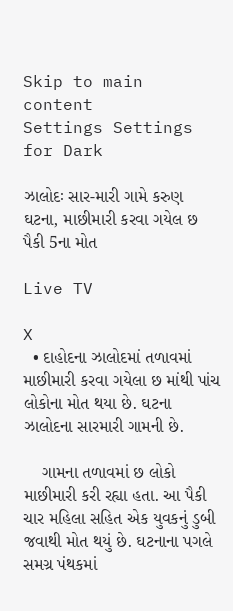Skip to main content
Settings Settings for Dark

ઝાલોદઃ સાર-મારી ગામે કરુણ ઘટના, માછીમારી કરવા ગયેલ છ પૈકી 5ના મોત

Live TV

X
  • દાહોદના ઝાલોદમાં તળાવમાં માછીમારી કરવા ગયેલા છ માંથી પાંચ લોકોના મોત થયા છે. ઘટના ઝાલોદના સારમારી ગામની છે.

    ગામના તળાવમાં છ લોકો માછીમારી કરી રહ્યા હતા. આ પૈકી ચાર મહિલા સહિત એક યુવકનું ડુબી જવાથી મોત થયું છે. ઘટનાના પગલે સમગ્ર પંથકમાં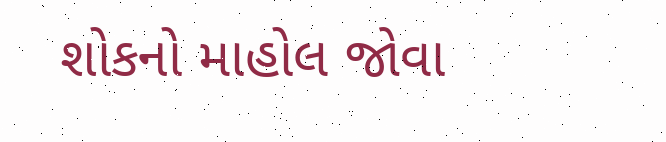શોકનો માહોલ જોવા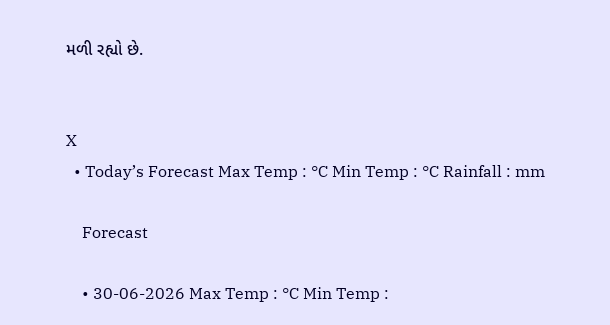મળી રહ્યો છે.


X
  • Today’s Forecast Max Temp : °C Min Temp : °C Rainfall : mm

    Forecast

    • 30-06-2026 Max Temp : °C Min Temp :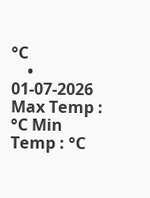°C
    • 01-07-2026 Max Temp : °C Min Temp : °C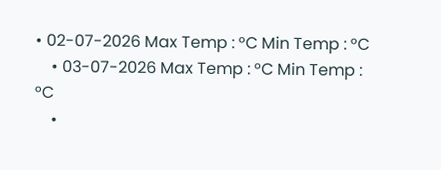• 02-07-2026 Max Temp : °C Min Temp : °C
    • 03-07-2026 Max Temp : °C Min Temp : °C
    •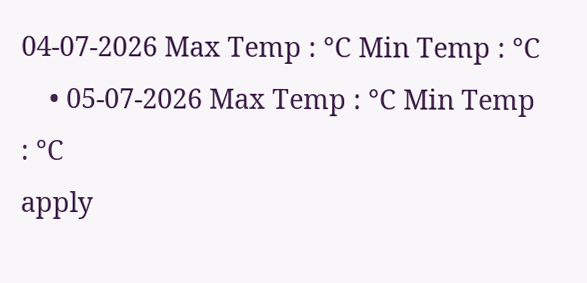04-07-2026 Max Temp : °C Min Temp : °C
    • 05-07-2026 Max Temp : °C Min Temp : °C
apply